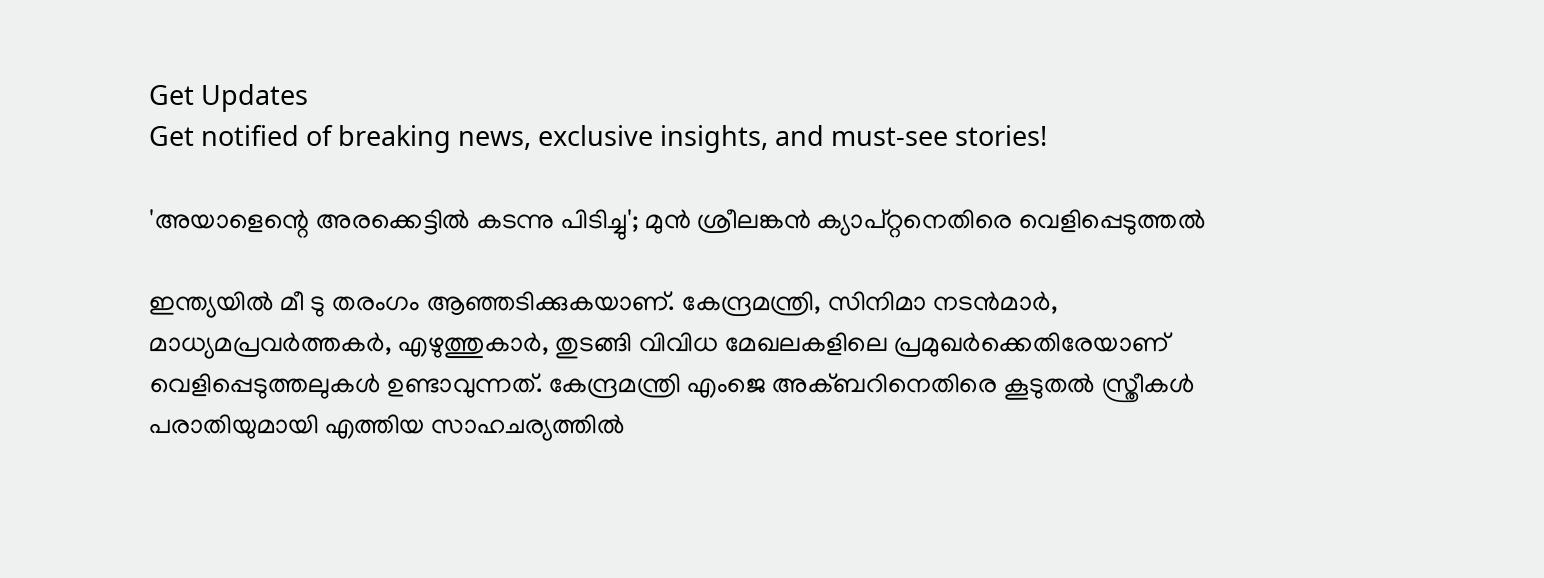Get Updates
Get notified of breaking news, exclusive insights, and must-see stories!

'അയാളെന്റെ അരക്കെട്ടില്‍ കടന്നു പിടിച്ചു'; മുന്‍ ശ്രീലങ്കന്‍ ക്യാപ്റ്റനെതിരെ വെളിപ്പെടുത്തല്‍

ഇന്ത്യയില്‍ മീ ടു തരംഗം ആഞ്ഞടിക്കുകയാണ്. കേന്ദ്രമന്ത്രി, സിനിമാ നടന്‍മാര്‍, മാധ്യമപ്രവര്‍ത്തകര്‍, എഴുത്തുകാര്‍, തുടങ്ങി വിവിധ മേഖലകളിലെ പ്രമുഖര്‍ക്കെതിരേയാണ് വെളിപ്പെടുത്തലുകള്‍ ഉണ്ടാവുന്നത്. കേന്ദ്രമന്ത്രി എംജെ അക്ബറിനെതിരെ കൂടുതല്‍ സ്ത്രീകള്‍ പരാതിയുമായി എത്തിയ സാഹചര്യത്തില്‍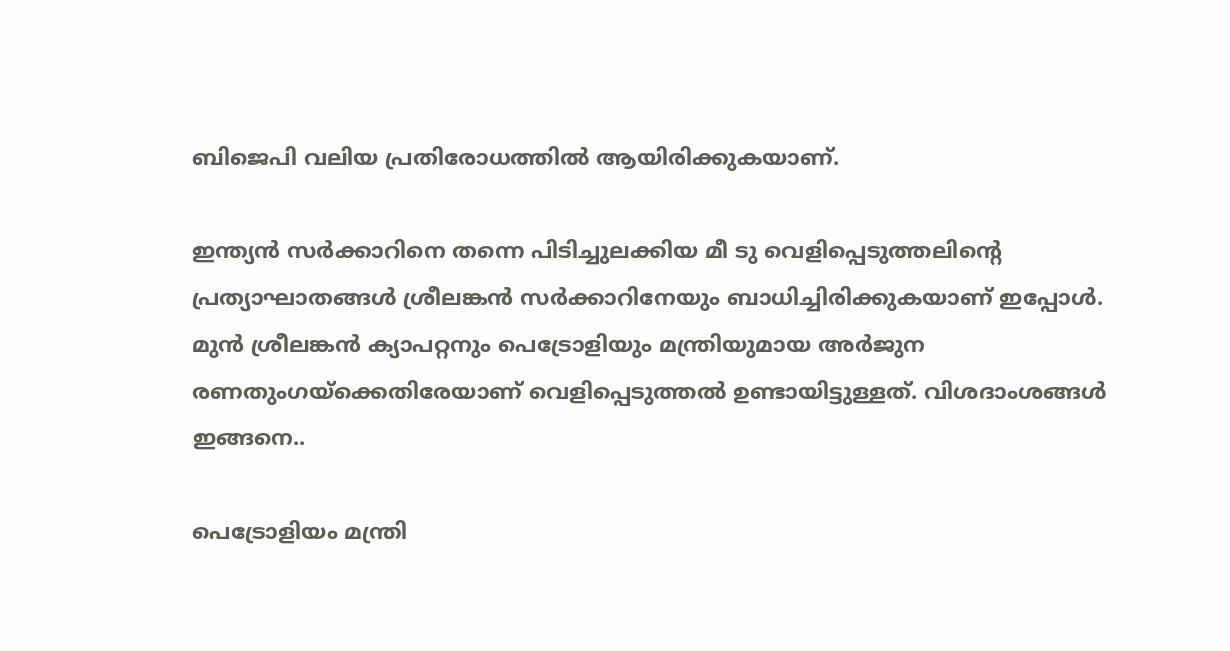ബിജെപി വലിയ പ്രതിരോധത്തില്‍ ആയിരിക്കുകയാണ്.

ഇന്ത്യന്‍ സര്‍ക്കാറിനെ തന്നെ പിടിച്ചുലക്കിയ മീ ടു വെളിപ്പെടുത്തലിന്റെ പ്രത്യാഘാതങ്ങള്‍ ശ്രീലങ്കന്‍ സര്‍ക്കാറിനേയും ബാധിച്ചിരിക്കുകയാണ് ഇപ്പോള്‍. മുന്‍ ശ്രീലങ്കന്‍ ക്യാപറ്റനും പെട്രോളിയും മന്ത്രിയുമായ അര്‍ജുന രണതുംഗയ്‌ക്കെതിരേയാണ് വെളിപ്പെടുത്തല്‍ ഉണ്ടായിട്ടുള്ളത്. വിശദാംശങ്ങള്‍ ഇങ്ങനെ..

പെട്രോളിയം മന്ത്രി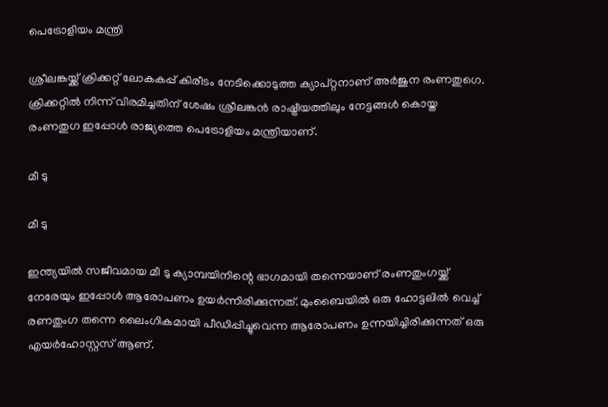പെട്രോളിയം മന്ത്രി

ശ്രീലങ്കയ്ക്ക് ക്രിക്കറ്റ് ലോകകപ്പ് കിരീടം നേടിക്കൊടുത്ത ക്യാപ്റ്റനാണ് അര്‍ജുന രംണതുഗെ. ക്രിക്കറ്റില്‍ നിന്ന് വിരമിച്ചതിന് ശേഷം ശ്രീലങ്കന്‍ രാഷ്ട്രീയത്തിലും നേട്ടങ്ങള്‍ കൊയ്ത രംണതുഗ ഇപ്പോള്‍ രാജ്യത്തെ പെട്രോളിയം മന്ത്രിയാണ്.

മീ ടു

മീ ടു

ഇന്ത്യയില്‍ സജീവമായ മീ ടു ക്യാമ്പയിനിന്റെ ഭാഗമായി തന്നെയാണ് രംണതുംഗയ്ക്ക് നേരേയും ഇപ്പോള്‍ ആരോപണം ഉയര്‍ന്നിരിക്കുന്നത്. മുംബൈയില്‍ ഒരു ഹോട്ടലില്‍ വെച്ച് രണതുംഗ തന്നെ ലൈംഗികമായി പീഡിപ്പിച്ചുവെന്ന ആരോപണം ഉന്നയിച്ചിരിക്കുന്നത് ഒരു എയര്‍ഹോസ്റ്റസ് ആണ്.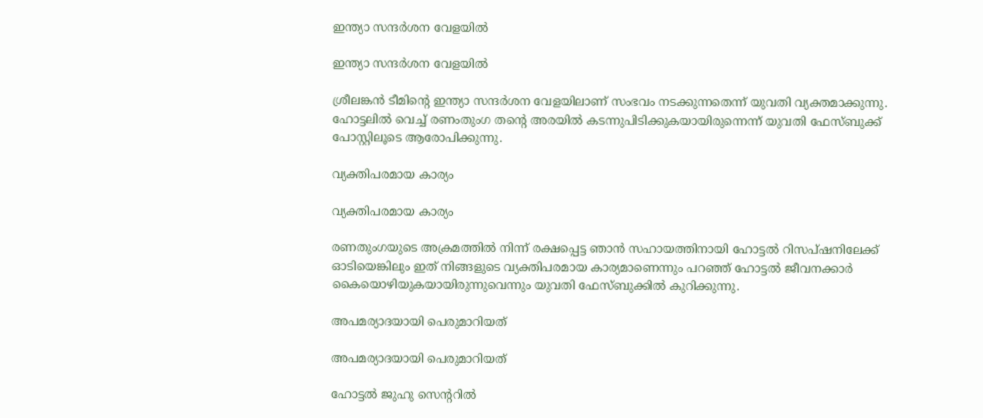ഇന്ത്യാ സന്ദര്‍ശന വേളയില്‍

ഇന്ത്യാ സന്ദര്‍ശന വേളയില്‍

ശ്രീലങ്കന്‍ ടീമിന്റെ ഇന്ത്യാ സന്ദര്‍ശന വേളയിലാണ് സംഭവം നടക്കുന്നതെന്ന് യുവതി വ്യക്തമാക്കുന്നു. ഹോട്ടലില്‍ വെച്ച് രണംതുംഗ തന്റെ അരയില്‍ കടന്നുപിടിക്കുകയായിരുന്നെന്ന് യുവതി ഫേസ്ബുക്ക് പോസ്റ്റിലൂടെ ആരോപിക്കുന്നു.

വ്യക്തിപരമായ കാര്യം

വ്യക്തിപരമായ കാര്യം

രണതുംഗയുടെ അക്രമത്തില്‍ നിന്ന് രക്ഷപ്പെട്ട ഞാന്‍ സഹായത്തിനായി ഹോട്ടല്‍ റിസപ്ഷനിലേക്ക് ഓടിയെങ്കിലും ഇത് നിങ്ങളുടെ വ്യക്തിപരമായ കാര്യമാണെന്നും പറഞ്ഞ് ഹോട്ടല്‍ ജീവനക്കാര്‍ കൈയൊഴിയുകയായിരുന്നുവെന്നും യുവതി ഫേസ്ബുക്കില്‍ കുറിക്കുന്നു.

അപമര്യാദയായി പെരുമാറിയത്

അപമര്യാദയായി പെരുമാറിയത്

ഹോട്ടല്‍ ജുഹു സെന്ററില്‍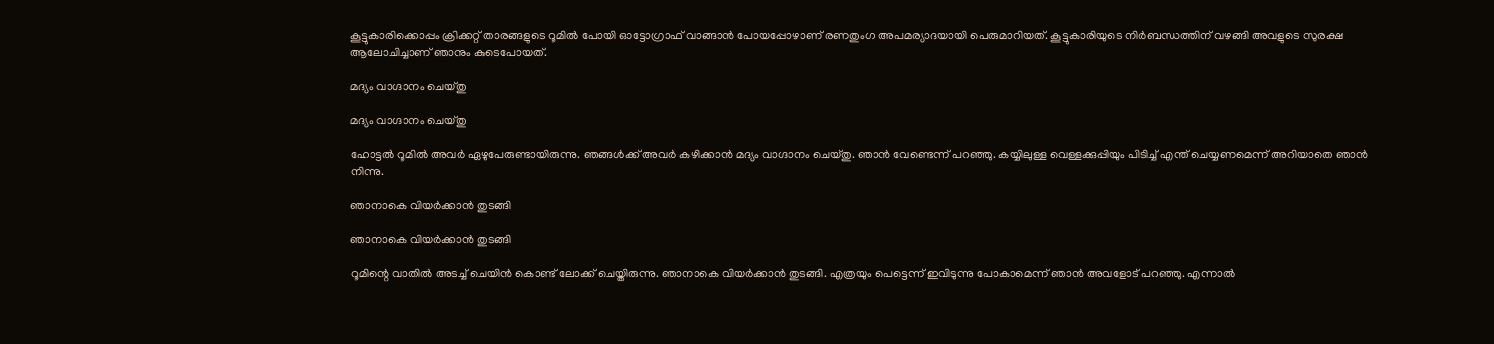കൂട്ടുകാരിക്കൊപ്പം ക്രിക്കറ്റ് താരങ്ങളുടെ റൂമില്‍ പോയി ഓട്ടോഗ്രാഫ് വാങ്ങാന്‍ പോയപ്പോഴാണ് രണതുംഗ അപമര്യാദയായി പെരുമാറിയത്. കൂട്ടുകാരിയുടെ നിര്‍ബന്ധത്തിന് വഴങ്ങി അവളുടെ സുരക്ഷ ആലോചിച്ചാണ് ഞാനും കുടെപോയത്.

മദ്യം വാഗ്ദാനം ചെയ്തു

മദ്യം വാഗ്ദാനം ചെയ്തു

ഹോട്ടല്‍ റൂമില്‍ അവര്‍ ഏഴുപേരുണ്ടായിരുന്നു. ഞങ്ങള്‍ക്ക് അവര്‍ കഴിക്കാന്‍ മദ്യം വാഗ്ദാനം ചെയ്തു. ഞാന്‍ വേണ്ടെന്ന് പറഞ്ഞു. കയ്യിലുള്ള വെള്ളക്കുപ്പിയും പിടിച്ച് എന്ത് ചെയ്യണമെന്ന് അറിയാതെ ഞാന്‍ നിന്നു.

ഞാനാകെ വിയര്‍ക്കാന്‍ തുടങ്ങി

ഞാനാകെ വിയര്‍ക്കാന്‍ തുടങ്ങി

റൂമിന്റെ വാതില്‍ അടച്ച് ചെയിന്‍ കൊണ്ട് ലോക്ക് ചെയ്തിരുന്നു. ഞാനാകെ വിയര്‍ക്കാന്‍ തുടങ്ങി. എത്രയും പെട്ടെന്ന് ഇവിടുന്നു പോകാമെന്ന് ഞാന്‍ അവളോട് പറഞ്ഞു. എന്നാല്‍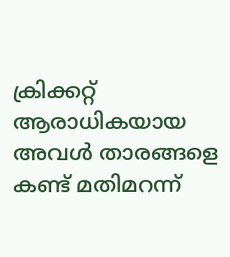ക്രിക്കറ്റ് ആരാധികയായ അവള്‍ താരങ്ങളെ കണ്ട് മതിമറന്ന്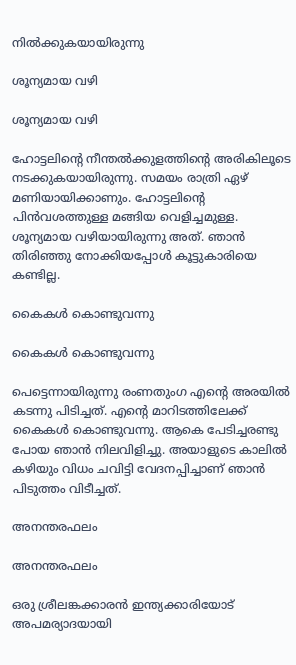നില്‍ക്കുകയായിരുന്നു

ശൂന്യമായ വഴി

ശൂന്യമായ വഴി

ഹോട്ടലിന്റെ നീന്തല്‍ക്കുളത്തിന്റെ അരികിലൂടെ നടക്കുകയായിരുന്നു. സമയം രാത്രി ഏഴ് മണിയായിക്കാണും. ഹോട്ടലിന്റെ പിന്‍വശത്തുള്ള മങ്ങിയ വെളിച്ചമുള്ള. ശൂന്യമായ വഴിയായിരുന്നു അത്. ഞാന്‍ തിരിഞ്ഞു നോക്കിയപ്പോള്‍ കൂട്ടുകാരിയെ കണ്ടില്ല.

കൈകള്‍ കൊണ്ടുവന്നു

കൈകള്‍ കൊണ്ടുവന്നു

പെട്ടെന്നായിരുന്നു രംണതുംഗ എന്റെ അരയില്‍ കടന്നു പിടിച്ചത്. എന്റെ മാറിടത്തിലേക്ക് കൈകള്‍ കൊണ്ടുവന്നു. ആകെ പേടിച്ചരണ്ടു പോയ ഞാന്‍ നിലവിളിച്ചു. അയാളുടെ കാലില്‍ കഴിയും വിധം ചവിട്ടി വേദനപ്പിച്ചാണ് ഞാന്‍ പിടുത്തം വിടീച്ചത്.

അനന്തരഫലം

അനന്തരഫലം

ഒരു ശ്രീലങ്കക്കാരന്‍ ഇന്ത്യക്കാരിയോട് അപമര്യാദയായി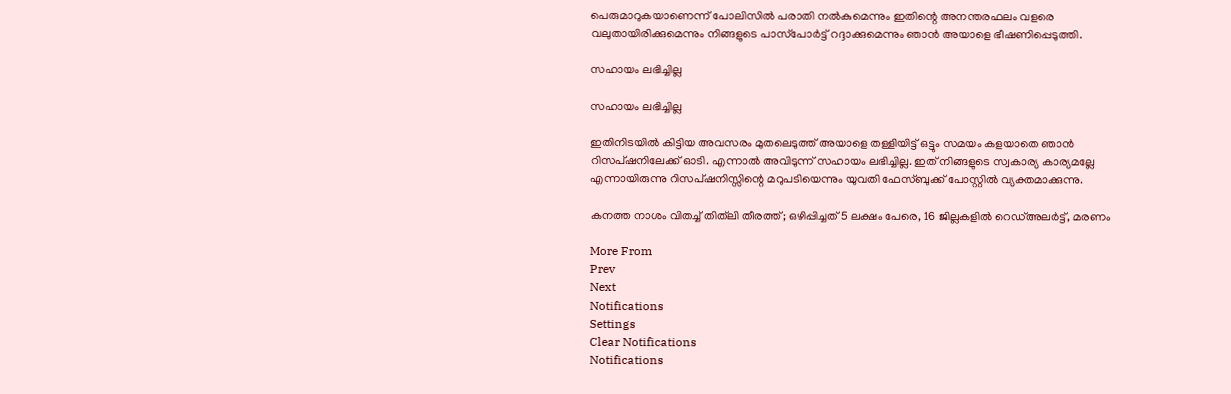പെരുമാറുകയാണെന്ന് പോലിസില്‍ പരാതി നല്‍കുമെന്നും ഇതിന്റെ അനന്തരഫലം വളരെ വലുതായിരിക്കുമെന്നും നിങ്ങളുടെ പാസ്‌പോര്‍ട്ട് റദ്ദാക്കുമെന്നും ഞാന്‍ അയാളെ ഭീഷണിപ്പെടുത്തി.

സഹായം ലഭിച്ചില്ല

സഹായം ലഭിച്ചില്ല

ഇതിനിടയില്‍ കിട്ടിയ അവസരം മുതലെടുത്ത് അയാളെ തള്ളിയിട്ട് ഒട്ടും സമയം കളയാതെ ഞാന്‍ റിസപ്ഷനിലേക്ക് ഓടി. എന്നാല്‍ അവിടുന്ന് സഹായം ലഭിച്ചില്ല. ഇത് നിങ്ങളുടെ സ്വകാര്യ കാര്യമല്ലേ എന്നായിരുന്നു റിസപ്ഷനിസ്സിന്റെ മറുപടിയെന്നും യുവതി ഫേസ്ബുക്ക് പോസ്റ്റില്‍ വ്യക്തമാക്കുന്നു.

കനത്ത നാശം വിതച്ച് തിത്‌ലി തീരത്ത്; ഒഴിപ്പിച്ചത് 5 ലക്ഷം പേരെ, 16 ജില്ലകളില്‍ റെഡ്അലര്‍ട്ട്, മരണം

More From
Prev
Next
Notifications
Settings
Clear Notifications
Notifications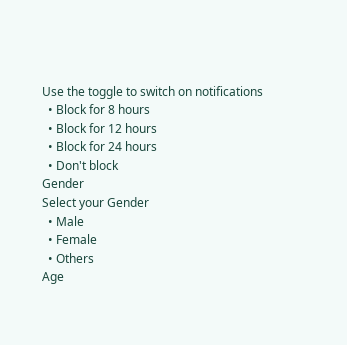Use the toggle to switch on notifications
  • Block for 8 hours
  • Block for 12 hours
  • Block for 24 hours
  • Don't block
Gender
Select your Gender
  • Male
  • Female
  • Others
Age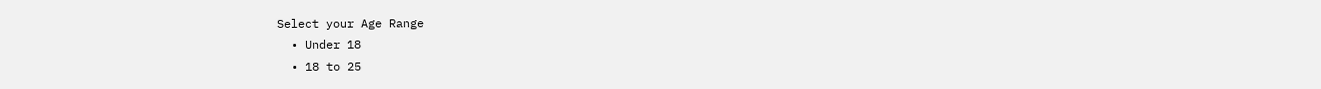Select your Age Range
  • Under 18
  • 18 to 25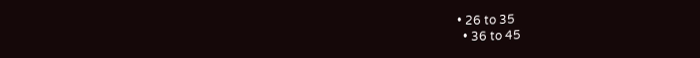• 26 to 35
  • 36 to 45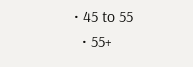• 45 to 55
  • 55+